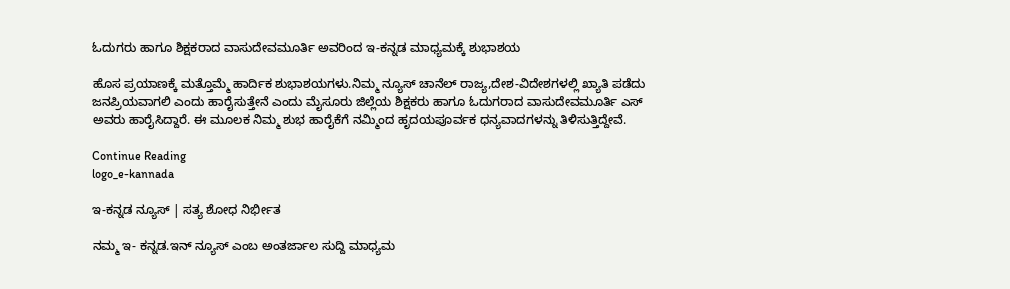ಓದುಗರು ಹಾಗೂ ಶಿಕ್ಷಕರಾದ ವಾಸುದೇವಮೂರ್ತಿ ಅವರಿಂದ ಇ-ಕನ್ನಡ ಮಾಧ್ಯಮಕ್ಕೆ ಶುಭಾಶಯ

ಹೊಸ ಪ್ರಯಾಣಕ್ಕೆ ಮತ್ತೊಮ್ಮೆ ಹಾರ್ದಿಕ ಶುಭಾಶಯಗಳು.ನಿಮ್ಮ ನ್ಯೂಸ್ ಚಾನೆಲ್ ರಾಜ್ಯ,ದೇಶ-ವಿದೇಶಗಳಲ್ಲಿ ಖ್ಯಾತಿ ಪಡೆದು ಜನಪ್ರಿಯವಾಗಲಿ ಎಂದು ಹಾರೈಸುತ್ತೇನೆ ಎಂದು ಮೈಸೂರು ಜಿಲ್ಲೆಯ ಶಿಕ್ಷಕರು ಹಾಗೂ ಓದುಗರಾದ ವಾಸುದೇವಮೂರ್ತಿ ಎಸ್ ಅವರು ಹಾರೈಸಿದ್ದಾರೆ. ಈ ಮೂಲಕ ನಿಮ್ಮ ಶುಭ ಹಾರೈಕೆಗೆ ನಮ್ಮಿಂದ ಹೃದಯಪೂರ್ವಕ ಧನ್ಯವಾದಗಳನ್ನು ತಿಳಿಸುತ್ತಿದ್ದೇವೆ.

Continue Reading
logo_e-kannada

ಇ-ಕನ್ನಡ ನ್ಯೂಸ್ | ಸತ್ಯ ಶೋಧ ನಿರ್ಭೀತ

ನಮ್ಮ ಇ- ಕನ್ನಡ.ಇನ್ ನ್ಯೂಸ್ ಎಂಬ ಅಂತರ್ಜಾಲ ಸುದ್ದಿ ಮಾಧ್ಯಮ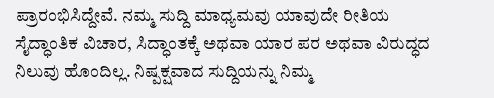ಪ್ರಾರಂಭಿಸಿದ್ದೇವೆ. ನಮ್ಮ ಸುದ್ದಿ ಮಾಧ್ಯಮವು ಯಾವುದೇ ರೀತಿಯ ಸೈದ್ಧಾಂತಿಕ ವಿಚಾರ, ಸಿದ್ಧಾಂತಕ್ಕೆ ಅಥವಾ ಯಾರ ಪರ ಅಥವಾ ವಿರುದ್ಧದ ನಿಲುವು ಹೊಂದಿಲ್ಲ. ನಿಷ್ಪಕ್ಷವಾದ ಸುದ್ದಿಯನ್ನು ನಿಮ್ಮ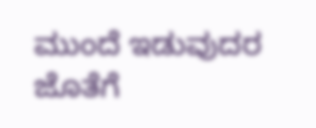ಮುಂದೆ ಇಡುವುದರ ಜೊತೆಗೆ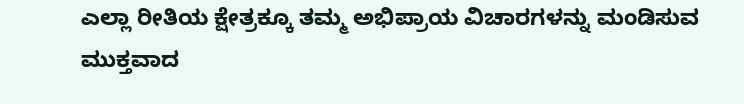ಎಲ್ಲಾ ರೀತಿಯ ಕ್ಷೇತ್ರಕ್ಕೂ ತಮ್ಮ ಅಭಿಪ್ರಾಯ ವಿಚಾರಗಳನ್ನು ಮಂಡಿಸುವ ಮುಕ್ತವಾದ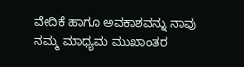ವೇದಿಕೆ ಹಾಗೂ ಅವಕಾಶವನ್ನು ನಾವು ನಮ್ಮ ಮಾಧ್ಯಮ ಮುಖಾಂತರ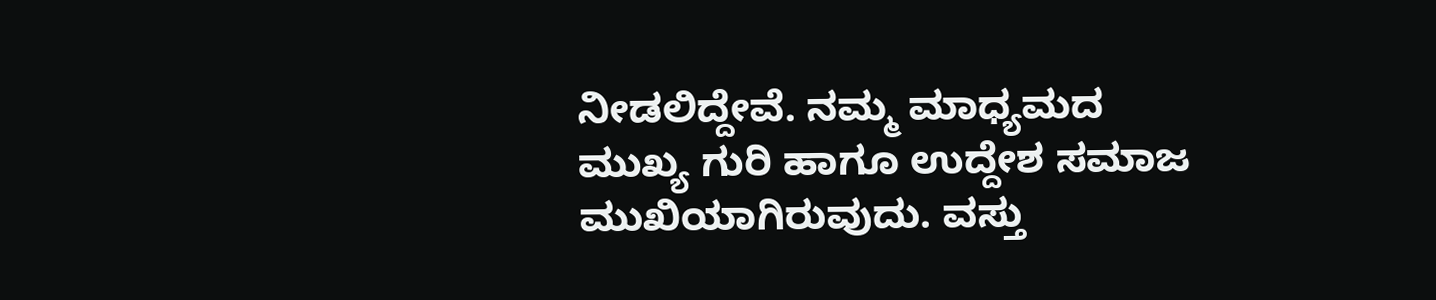ನೀಡಲಿದ್ದೇವೆ. ನಮ್ಮ ಮಾಧ್ಯಮದ ಮುಖ್ಯ ಗುರಿ ಹಾಗೂ ಉದ್ದೇಶ ಸಮಾಜ ಮುಖಿಯಾಗಿರುವುದು. ವಸ್ತು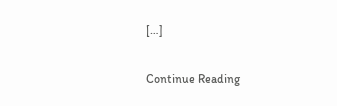[…]

Continue Reading